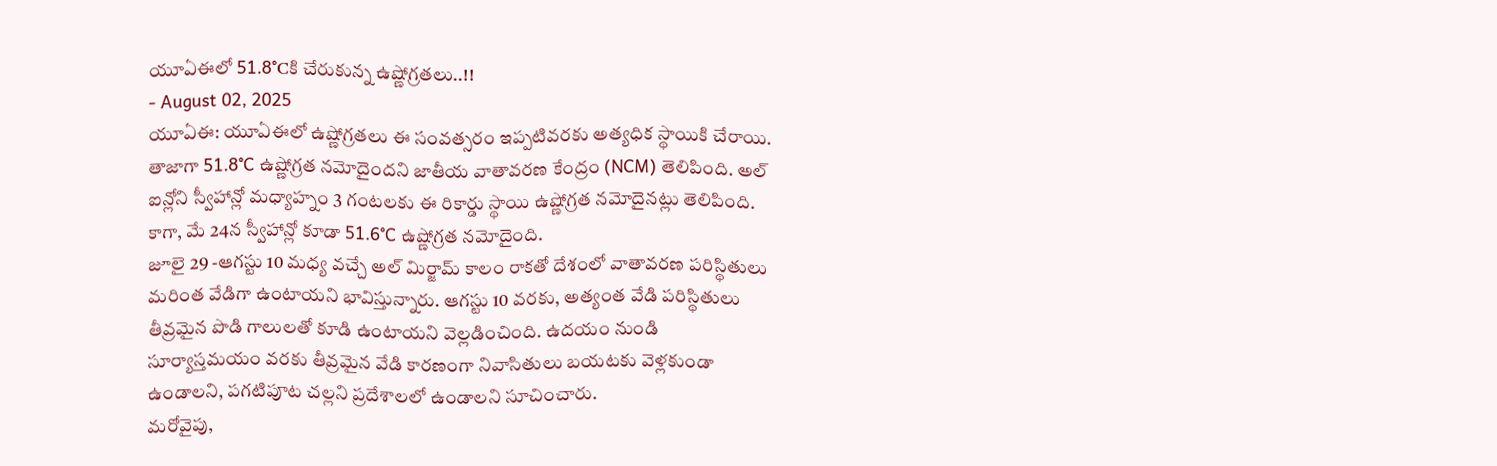యూఏఈలో 51.8°Cకి చేరుకున్న ఉష్ణోగ్రతలు..!!
- August 02, 2025
యూఏఈ: యూఏఈలో ఉష్ణోగ్రతలు ఈ సంవత్సరం ఇప్పటివరకు అత్యధిక స్థాయికి చేరాయి. తాజాగా 51.8°C ఉష్ణోగ్రత నమోదైందని జాతీయ వాతావరణ కేంద్రం (NCM) తెలిపింది. అల్ ఐన్లోని స్వీహాన్లో మధ్యాహ్నం 3 గంటలకు ఈ రికార్డు స్థాయి ఉష్ణోగ్రత నమోదైనట్లు తెలిపింది. కాగా, మే 24న స్వీహాన్లో కూడా 51.6°C ఉష్ణోగ్రత నమోదైంది.
జూలై 29 -ఆగస్టు 10 మధ్య వచ్చే అల్ మిర్జామ్ కాలం రాకతో దేశంలో వాతావరణ పరిస్థితులు మరింత వేడిగా ఉంటాయని భావిస్తున్నారు. ఆగస్టు 10 వరకు, అత్యంత వేడి పరిస్థితులు తీవ్రమైన పొడి గాలులతో కూడి ఉంటాయని వెల్లడించింది. ఉదయం నుండి సూర్యాస్తమయం వరకు తీవ్రమైన వేడి కారణంగా నివాసితులు బయటకు వెళ్లకుండా ఉండాలని, పగటిపూట చల్లని ప్రదేశాలలో ఉండాలని సూచించారు.
మరోవైపు,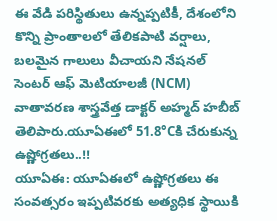ఈ వేడి పరిస్థితులు ఉన్నప్పటికీ, దేశంలోని కొన్ని ప్రాంతాలలో తేలికపాటి వర్షాలు, బలమైన గాలులు వీచాయని నేషనల్ సెంటర్ ఆఫ్ మెటియాలజీ (NCM) వాతావరణ శాస్త్రవేత్త డాక్టర్ అహ్మద్ హబీబ్ తెలిపారు.యూఏఈలో 51.8°Cకి చేరుకున్న ఉష్ణోగ్రతలు..!!
యూఏఈ: యూఏఈలో ఉష్ణోగ్రతలు ఈ సంవత్సరం ఇప్పటివరకు అత్యధిక స్థాయికి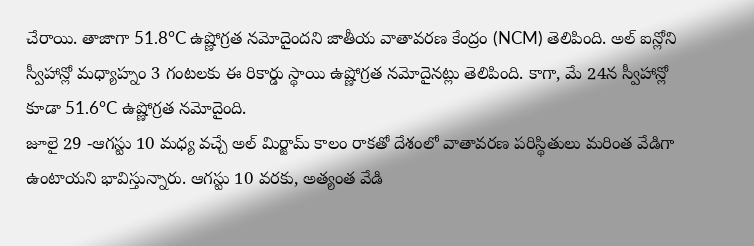చేరాయి. తాజాగా 51.8°C ఉష్ణోగ్రత నమోదైందని జాతీయ వాతావరణ కేంద్రం (NCM) తెలిపింది. అల్ ఐన్లోని స్వీహాన్లో మధ్యాహ్నం 3 గంటలకు ఈ రికార్డు స్థాయి ఉష్ణోగ్రత నమోదైనట్లు తెలిపింది. కాగా, మే 24న స్వీహాన్లో కూడా 51.6°C ఉష్ణోగ్రత నమోదైంది.
జూలై 29 -ఆగస్టు 10 మధ్య వచ్చే అల్ మిర్జామ్ కాలం రాకతో దేశంలో వాతావరణ పరిస్థితులు మరింత వేడిగా ఉంటాయని భావిస్తున్నారు. ఆగస్టు 10 వరకు, అత్యంత వేడి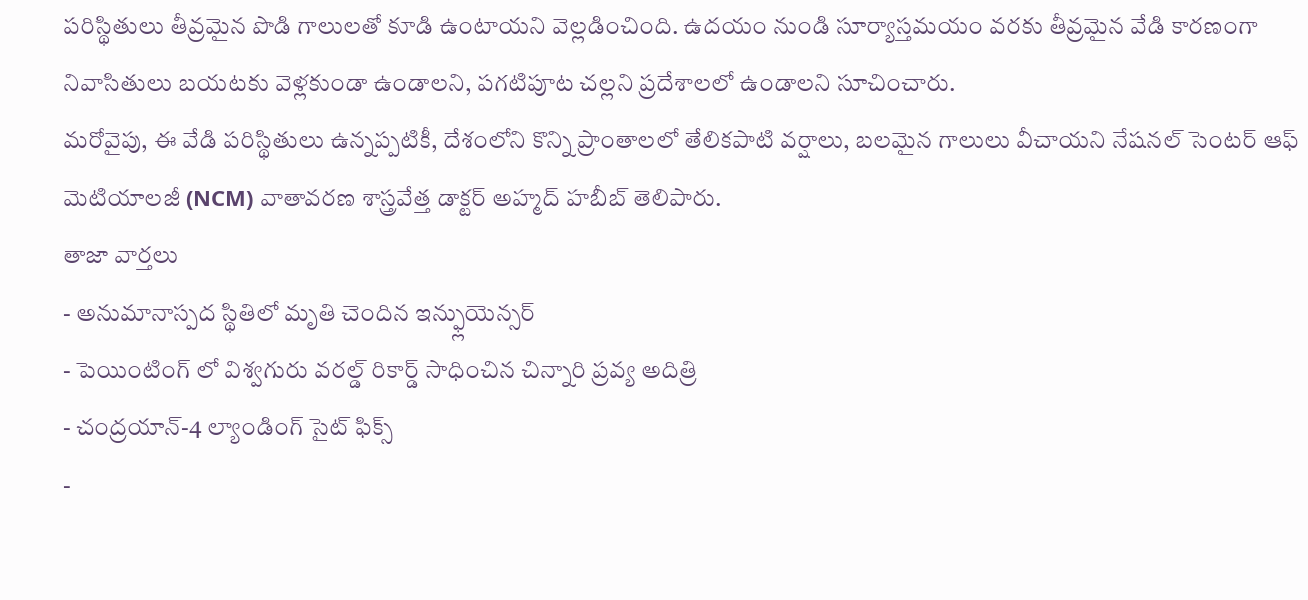పరిస్థితులు తీవ్రమైన పొడి గాలులతో కూడి ఉంటాయని వెల్లడించింది. ఉదయం నుండి సూర్యాస్తమయం వరకు తీవ్రమైన వేడి కారణంగా నివాసితులు బయటకు వెళ్లకుండా ఉండాలని, పగటిపూట చల్లని ప్రదేశాలలో ఉండాలని సూచించారు.
మరోవైపు, ఈ వేడి పరిస్థితులు ఉన్నప్పటికీ, దేశంలోని కొన్ని ప్రాంతాలలో తేలికపాటి వర్షాలు, బలమైన గాలులు వీచాయని నేషనల్ సెంటర్ ఆఫ్ మెటియాలజీ (NCM) వాతావరణ శాస్త్రవేత్త డాక్టర్ అహ్మద్ హబీబ్ తెలిపారు.
తాజా వార్తలు
- అనుమానాస్పద స్థితిలో మృతి చెందిన ఇన్ఫ్లుయెన్సర్
- పెయింటింగ్ లో విశ్వగురు వరల్డ్ రికార్డ్ సాధించిన చిన్నారి ప్రవ్య అదిత్రి
- చంద్రయాన్-4 ల్యాండింగ్ సైట్ ఫిక్స్
-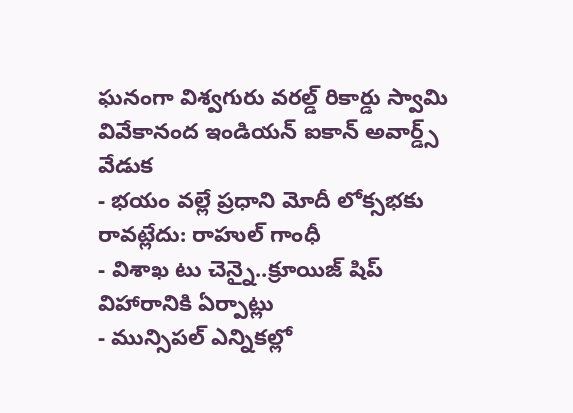ఘనంగా విశ్వగురు వరల్డ్ రికార్డు స్వామి వివేకానంద ఇండియన్ ఐకాన్ అవార్డ్స్ వేడుక
- భయం వల్లే ప్రధాని మోదీ లోక్సభకు రావట్లేదు: రాహుల్ గాంధీ
- విశాఖ టు చెన్నై..క్రూయిజ్ షిప్ విహారానికి ఏర్పాట్లు
- మున్సిపల్ ఎన్నికల్లో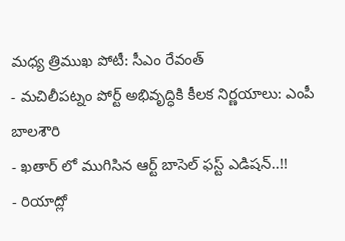మధ్య త్రిముఖ పోటీ: సీఎం రేవంత్
- మచిలీపట్నం పోర్ట్ అభివృద్ధికి కీలక నిర్ణయాలు: ఎంపీ బాలశౌరి
- ఖతార్ లో ముగిసిన ఆర్ట్ బాసెల్ ఫస్ట్ ఎడిషన్..!!
- రియాద్లో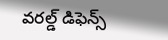వరల్డ్ డిఫెన్స్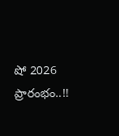షో 2026 ప్రారంభం..!!